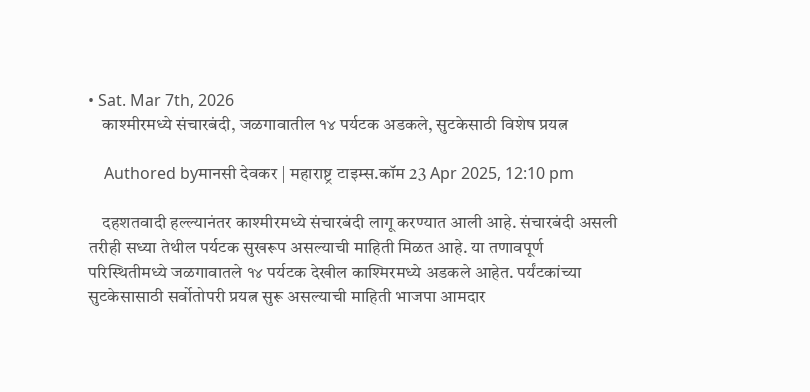• Sat. Mar 7th, 2026
    काश्मीरमध्ये संचारबंदी, जळगावातील १४ पर्यटक अडकले, सुटकेसाठी विशेष प्रयत्न

    Authored byमानसी देवकर | महाराष्ट्र टाइम्स.कॉम 23 Apr 2025, 12:10 pm

    दहशतवादी हल्ल्यानंतर काश्मीरमध्ये संचारबंदी लागू करण्यात आली आहे. संचारबंदी असली तरीही सध्या तेथील पर्यटक सुखरूप असल्याची माहिती मिळत आहे. या तणावपूर्ण परिस्थितीमध्ये जळगावातले १४ पर्यटक देखील काश्मिरमध्ये अडकले आहेत. पर्यंटकांच्या सुटकेसासाठी सर्वोतोपरी प्रयत्न सुरू असल्याची माहिती भाजपा आमदार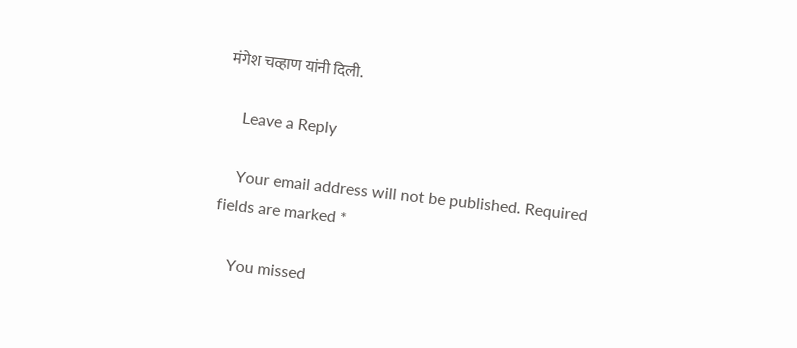मंगेश चव्हाण यांनी दिली.

    Leave a Reply

    Your email address will not be published. Required fields are marked *

    You missed